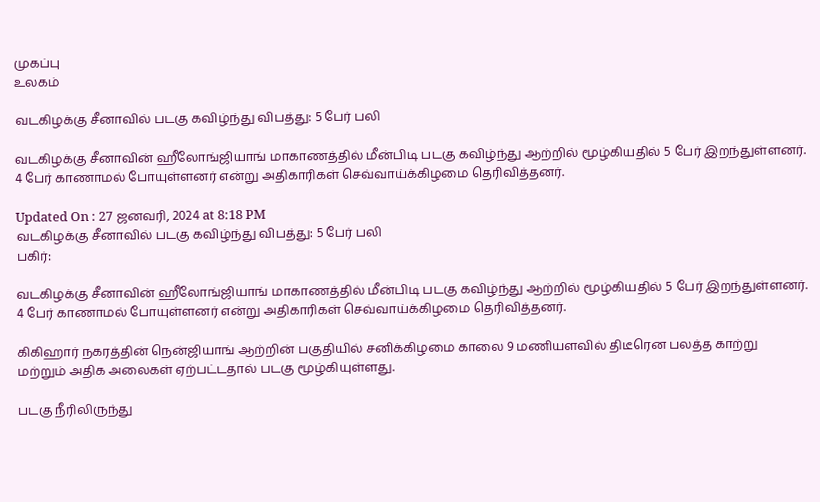முகப்பு
உலகம்

வடகிழக்கு சீனாவில் படகு கவிழ்ந்து விபத்து: 5 பேர் பலி

வடகிழக்கு சீனாவின் ஹீலோங்ஜியாங் மாகாணத்தில் மீன்பிடி படகு கவிழ்ந்து ஆற்றில் மூழ்கியதில் 5 பேர் இறந்துள்ளனர். 4 பேர் காணாமல் போயுள்ளனர் என்று அதிகாரிகள் செவ்வாய்க்கிழமை தெரிவித்தனர்.

Updated On : 27 ஜனவரி, 2024 at 8:18 PM
வடகிழக்கு சீனாவில் படகு கவிழ்ந்து விபத்து: 5 பேர் பலி
பகிர்:

வடகிழக்கு சீனாவின் ஹீலோங்ஜியாங் மாகாணத்தில் மீன்பிடி படகு கவிழ்ந்து ஆற்றில் மூழ்கியதில் 5 பேர் இறந்துள்ளனர். 4 பேர் காணாமல் போயுள்ளனர் என்று அதிகாரிகள் செவ்வாய்க்கிழமை தெரிவித்தனர்.

கிகிஹார் நகரத்தின் நென்ஜியாங் ஆற்றின் பகுதியில் சனிக்கிழமை காலை 9 மணியளவில் திடீரென பலத்த காற்று மற்றும் அதிக அலைகள் ஏற்பட்டதால் படகு மூழ்கியுள்ளது.

படகு நீரிலிருந்து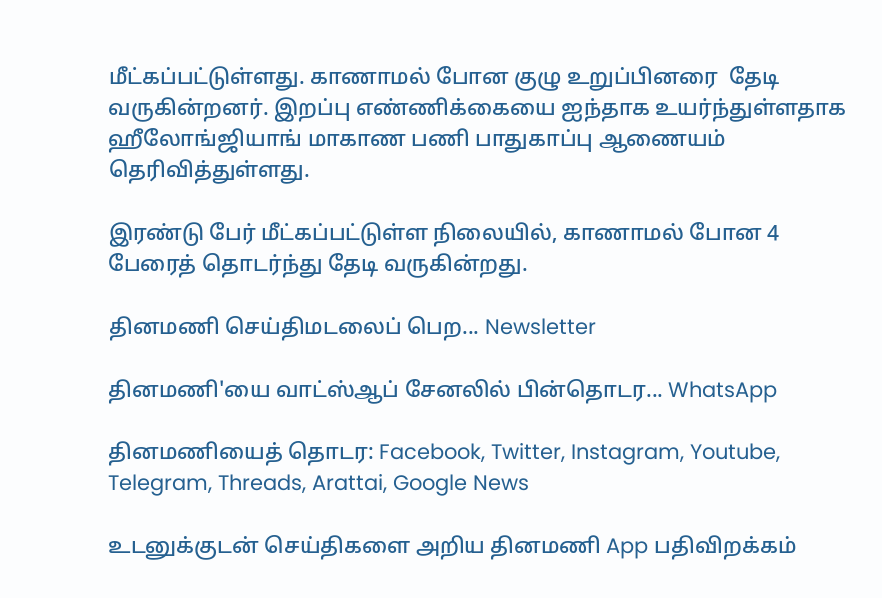மீட்கப்பட்டுள்ளது. காணாமல் போன குழு உறுப்பினரை  தேடி வருகின்றனர். இறப்பு எண்ணிக்கையை ஐந்தாக உயர்ந்துள்ளதாக ஹீலோங்ஜியாங் மாகாண பணி பாதுகாப்பு ஆணையம் தெரிவித்துள்ளது.

இரண்டு பேர் மீட்கப்பட்டுள்ள நிலையில், காணாமல் போன 4 பேரைத் தொடர்ந்து தேடி வருகின்றது.

தினமணி செய்திமடலைப் பெற... Newsletter

தினமணி'யை வாட்ஸ்ஆப் சேனலில் பின்தொடர... WhatsApp

தினமணியைத் தொடர: Facebook, Twitter, Instagram, Youtube, Telegram, Threads, Arattai, Google News

உடனுக்குடன் செய்திகளை அறிய தினமணி App பதிவிறக்கம்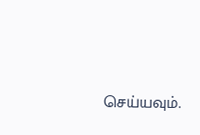செய்யவும்.